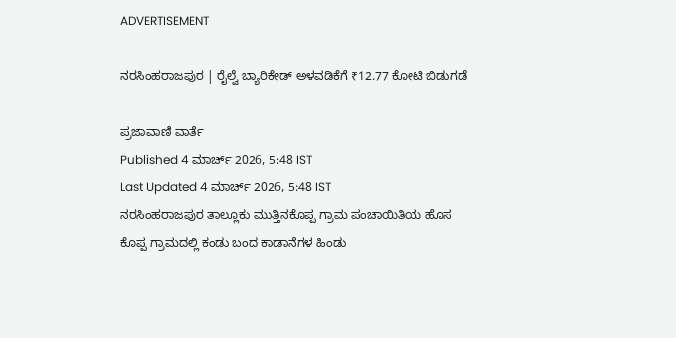ADVERTISEMENT

ನರಸಿಂಹರಾಜಪುರ | ರೈಲ್ವೆ ಬ್ಯಾರಿಕೇಡ್ ಅಳವಡಿಕೆಗೆ ₹12.77 ಕೋಟಿ ಬಿಡುಗಡೆ

ಪ್ರಜಾವಾಣಿ ವಾರ್ತೆ
Published 4 ಮಾರ್ಚ್ 2026, 5:48 IST
Last Updated 4 ಮಾರ್ಚ್ 2026, 5:48 IST
ನರಸಿಂಹರಾಜಪುರ ತಾಲ್ಲೂಕು ಮುತ್ತಿನಕೊಪ್ಪ ಗ್ರಾಮ ಪಂಚಾಯಿತಿಯ ಹೊಸ ಕೊಪ್ಪ ಗ್ರಾಮದಲ್ಲಿ ಕಂಡು ಬಂದ ಕಾಡಾನೆಗಳ ಹಿಂಡು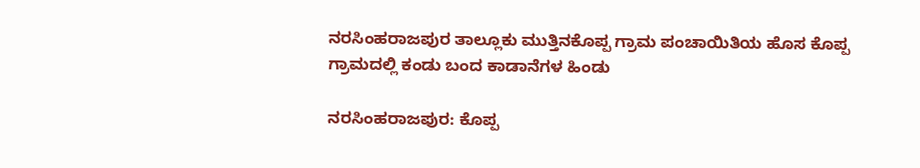ನರಸಿಂಹರಾಜಪುರ ತಾಲ್ಲೂಕು ಮುತ್ತಿನಕೊಪ್ಪ ಗ್ರಾಮ ಪಂಚಾಯಿತಿಯ ಹೊಸ ಕೊಪ್ಪ ಗ್ರಾಮದಲ್ಲಿ ಕಂಡು ಬಂದ ಕಾಡಾನೆಗಳ ಹಿಂಡು

ನರಸಿಂಹರಾಜಪುರ: ಕೊಪ್ಪ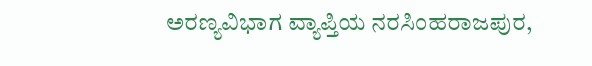ಅರಣ್ಯವಿಭಾಗ ವ್ಯಾಪ್ತಿಯ ನರಸಿಂಹರಾಜಪುರ,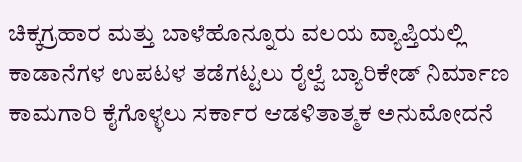ಚಿಕ್ಕಗ್ರಹಾರ ಮತ್ತು ಬಾಳೆಹೊನ್ನೂರು ವಲಯ ವ್ಯಾಪ್ತಿಯಲ್ಲಿ ಕಾಡಾನೆಗಳ ಉಪಟಳ ತಡೆಗಟ್ಟಲು ರೈಲ್ವೆ ಬ್ಯಾರಿಕೇಡ್ ನಿರ್ಮಾಣ ಕಾಮಗಾರಿ ಕೈಗೊಳ್ಳಲು ಸರ್ಕಾರ ಆಡಳಿತಾತ್ಮಕ ಅನುಮೋದನೆ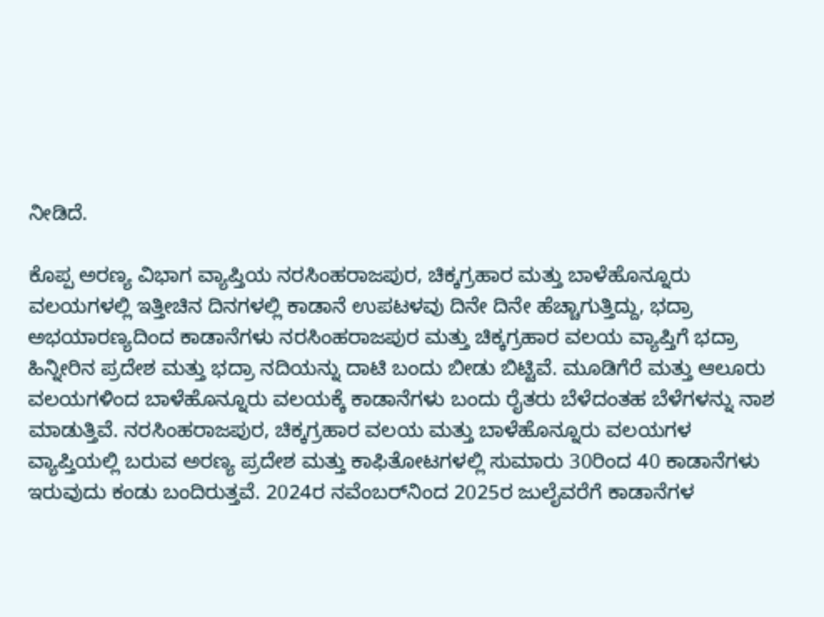ನೀಡಿದೆ.

ಕೊಪ್ಪ ಅರಣ್ಯ ವಿಭಾಗ ವ್ಯಾಪ್ತಿಯ ನರಸಿಂಹರಾಜಪುರ, ಚಿಕ್ಕಗ್ರಹಾರ ಮತ್ತು ಬಾಳೆಹೊನ್ನೂರು ವಲಯಗಳಲ್ಲಿ ಇತ್ತೀಚಿನ ದಿನಗಳಲ್ಲಿ ಕಾಡಾನೆ ಉಪಟಳವು ದಿನೇ ದಿನೇ ಹೆಚ್ಚಾಗುತ್ತಿದ್ದು, ಭದ್ರಾ ಅಭಯಾರಣ್ಯದಿಂದ ಕಾಡಾನೆಗಳು ನರಸಿಂಹರಾಜಪುರ ಮತ್ತು ಚಿಕ್ಕಗ್ರಹಾರ ವಲಯ ವ್ಯಾಪ್ತಿಗೆ ಭದ್ರಾ ಹಿನ್ನೀರಿನ ಪ್ರದೇಶ ಮತ್ತು ಭದ್ರಾ ನದಿಯನ್ನು ದಾಟಿ ಬಂದು ಬೀಡು ಬಿಟ್ಟಿವೆ. ಮೂಡಿಗೆರೆ ಮತ್ತು ಆಲೂರು ವಲಯಗಳಿಂದ ಬಾಳೆಹೊನ್ನೂರು ವಲಯಕ್ಕೆ ಕಾಡಾನೆಗಳು ಬಂದು ರೈತರು ಬೆಳೆದಂತಹ ಬೆಳೆಗಳನ್ನು ನಾಶ ಮಾಡುತ್ತಿವೆ. ನರಸಿಂಹರಾಜಪುರ, ಚಿಕ್ಕಗ್ರಹಾರ ವಲಯ ಮತ್ತು ಬಾಳೆಹೊನ್ನೂರು ವಲಯಗಳ ವ್ಯಾಪ್ತಿಯಲ್ಲಿ ಬರುವ ಅರಣ್ಯ ಪ್ರದೇಶ ಮತ್ತು ಕಾಫಿತೋಟಗಳಲ್ಲಿ ಸುಮಾರು 30ರಿಂದ 40 ಕಾಡಾನೆಗಳು ಇರುವುದು ಕಂಡು ಬಂದಿರುತ್ತವೆ. 2024ರ ನವೆಂಬರ್‌ನಿಂದ 2025ರ ಜುಲೈವರೆಗೆ ಕಾಡಾನೆಗಳ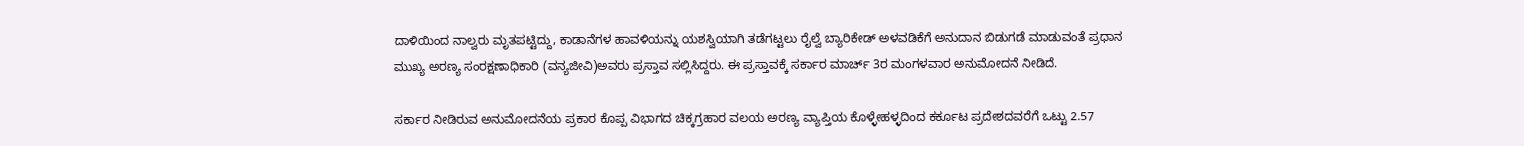ದಾಳಿಯಿಂದ ನಾಲ್ವರು ಮೃತಪಟ್ಟಿದ್ದು, ಕಾಡಾನೆಗಳ ಹಾವಳಿಯನ್ನು ಯಶಸ್ವಿಯಾಗಿ ತಡೆಗಟ್ಟಲು ರೈಲ್ವೆ ಬ್ಯಾರಿಕೇಡ್ ಅಳವಡಿಕೆಗೆ ಅನುದಾನ ಬಿಡುಗಡೆ ಮಾಡುವಂತೆ ಪ್ರಧಾನ ಮುಖ್ಯ ಅರಣ್ಯ ಸಂರಕ್ಷಣಾಧಿಕಾರಿ (ವನ್ಯಜೀವಿ)ಅವರು ಪ್ರಸ್ತಾವ ಸಲ್ಲಿಸಿದ್ದರು. ಈ ಪ್ರಸ್ತಾವಕ್ಕೆ ಸರ್ಕಾರ ಮಾರ್ಚ್ 3ರ ಮಂಗಳವಾರ ಅನುಮೋದನೆ ನೀಡಿದೆ.

ಸರ್ಕಾರ ನೀಡಿರುವ ಅನುಮೋದನೆಯ ಪ್ರಕಾರ ಕೊಪ್ಪ ವಿಭಾಗದ ಚಿಕ್ಕಗ್ರಹಾರ ವಲಯ ಅರಣ್ಯ ವ್ಯಾಪ್ತಿಯ ಕೊಳ್ಳೇಹಳ್ಳದಿಂದ ಕರ್ಕೂಟ ಪ್ರದೇಶದವರೆಗೆ ಒಟ್ಟು 2.57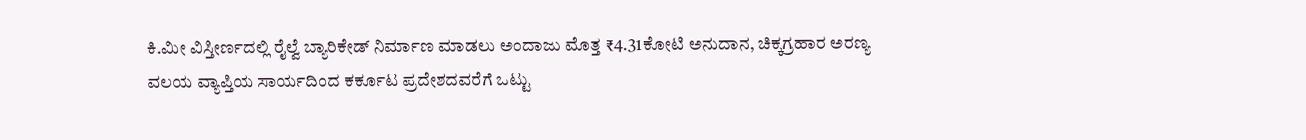ಕಿ.ಮೀ ವಿಸ್ತೀರ್ಣದಲ್ಲಿ ರೈಲ್ವೆ ಬ್ಯಾರಿಕೇಡ್ ನಿರ್ಮಾಣ ಮಾಡಲು ಅಂದಾಜು ಮೊತ್ತ ₹4.31ಕೋಟಿ ಅನುದಾನ, ಚಿಕ್ಕಗ್ರಹಾರ ಅರಣ್ಯ ವಲಯ ವ್ಯಾಪ್ತಿಯ ಸಾರ್ಯದಿಂದ ಕರ್ಕೂಟ ಪ್ರದೇಶದವರೆಗೆ ಒಟ್ಟು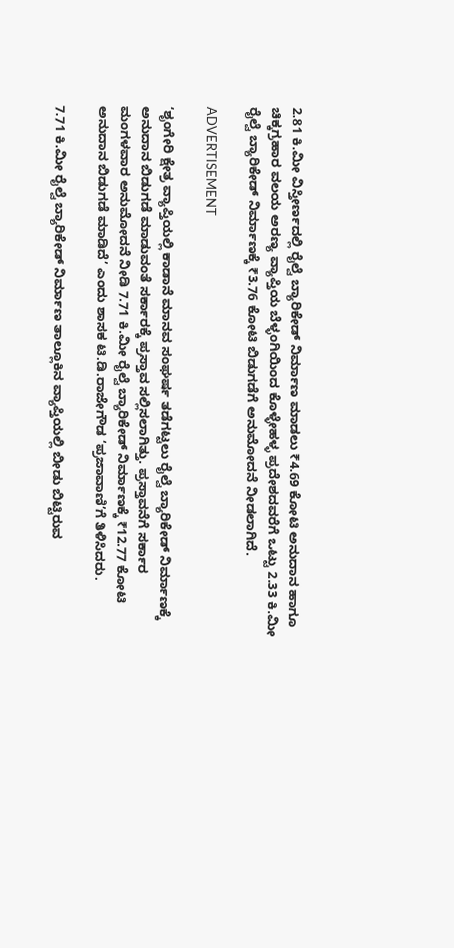2.81 ಕಿ.ಮೀ ವಿಸ್ತೀರ್ಣದಲ್ಲಿ ರೈಲ್ವೆ ಬ್ಯಾರಿಕೇಡ್ ನಿರ್ಮಾಣ ಮಾಡಲು ₹4.69 ಕೋಟಿ ಅನುದಾನ ಹಾಗೂ ಚಿಕ್ಕಗ್ರಹಾರ ವಲಯ ಅರಣ್ಯ ವ್ಯಾಪ್ತಿಯ ಬೆಳ್ಳಂಗಿಯಿಂದ ಕೊಳ್ಳೇಹಳ್ಳ ಪ್ರದೇಶದವರೆಗೆ ಒಟ್ಟು 2.33 ಕಿ.ಮೀ ರೈಲ್ವೆ ಬ್ಯಾರಿಕೇಡ್ ನಿರ್ಮಾಣಕ್ಕೆ ₹3.76 ಕೋಟಿ ಬಿಡುಗಡೆಗೆ ಅನುಮೋದನೆ ನೀಡಲಾಗಿದೆ.

ADVERTISEMENT

‘ಶೃಂಗೇರಿ ಕ್ಷೇತ್ರ ವ್ಯಾಪ್ತಿಯಲ್ಲಿ ಕಾಡಾನೆ ಮಾನವ ಸಂಘರ್ಷ ತಡೆಗಟ್ಟಲು ರೈಲ್ವೆ ಬ್ಯಾರಿಕೇಡ್ ನಿರ್ಮಾಣಕ್ಕೆ ಅನುದಾನ ಬಿಡುಗಡೆ ಮಾಡುವಂತೆ ಸರ್ಕಾರಕ್ಕೆ ಪ್ರಸ್ತಾವ ಸಲ್ಲಿಸಲಾಗಿತ್ತು. ಪ್ರಸ್ತಾವನೆಗೆ ಸರ್ಕಾರ ಮಂಗಳವಾರ ಅನುಮೋದನೆ ನೀಡಿ 7.71 ಕಿ.ಮೀ ರೈಲ್ವೆ ಬ್ಯಾರಿಕೇಡ್ ನಿರ್ಮಾಣಕ್ಕೆ ₹12.77 ಕೋಟಿ ಅನುದಾನ ಬಿಡುಗಡೆ ಮಾಡಿದೆ’ ಎಂದು ಶಾಸಕ ಟಿ.ಡಿ.ರಾಜೇಗೌಡ ‘ಪ್ರಜಾವಾಣಿ’ಗೆ ತಿಳಿಸಿದರು.

7.71 ಕಿ.ಮೀ ರೈಲ್ವೆ ಬ್ಯಾರಿಕೇಡ್ ನಿರ್ಮಾಣ ತಾಲ್ಲೂಕಿನ ವ್ಯಾಪ್ತಿಯಲ್ಲಿ ಬೀಡು ಬಿಟ್ಟಿರುವ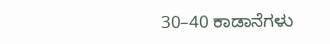30–40 ಕಾಡಾನೆಗಳು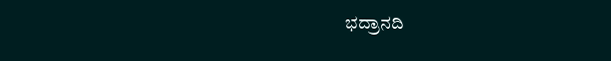ಭದ್ರಾನದಿ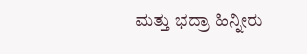ಮತ್ತು ಭದ್ರಾ ಹಿನ್ನೀರು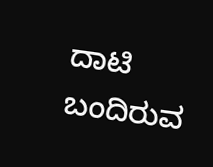ದಾಟಿ ಬಂದಿರುವ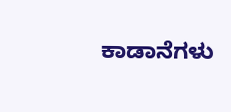ಕಾಡಾನೆಗಳು